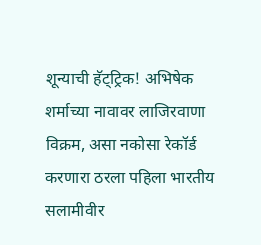शून्याची हॅट्ट्रिक! अभिषेक शर्माच्या नावावर लाजिरवाणा विक्रम, असा नकोसा रेकॉर्ड करणारा ठरला पहिला भारतीय सलामीवीर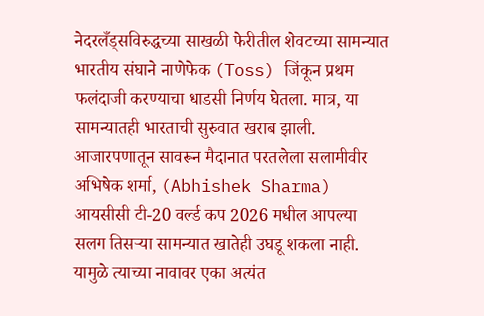नेदरलँड्सविरुद्धच्या साखळी फेरीतील शेवटच्या सामन्यात भारतीय संघाने नाणेफेक (Toss) जिंकून प्रथम फलंदाजी करण्याचा धाडसी निर्णय घेतला. मात्र, या सामन्यातही भारताची सुरुवात खराब झाली. आजारपणातून सावरून मैदानात परतलेला सलामीवीर अभिषेक शर्मा, (Abhishek Sharma) आयसीसी टी-20 वर्ल्ड कप 2026 मधील आपल्या सलग तिसऱ्या सामन्यात खातेही उघडू शकला नाही. यामुळे त्याच्या नावावर एका अत्यंत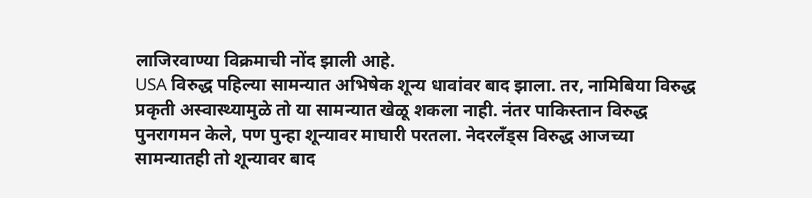लाजिरवाण्या विक्रमाची नोंद झाली आहे.
USA विरुद्ध पहिल्या सामन्यात अभिषेक शून्य धावांवर बाद झाला. तर, नामिबिया विरुद्ध प्रकृती अस्वास्थ्यामुळे तो या सामन्यात खेळू शकला नाही. नंतर पाकिस्तान विरुद्ध पुनरागमन केले, पण पुन्हा शून्यावर माघारी परतला. नेदरलँड्स विरुद्ध आजच्या सामन्यातही तो शून्यावर बाद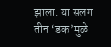झाला. या सलग तीन ‘डक’मुळे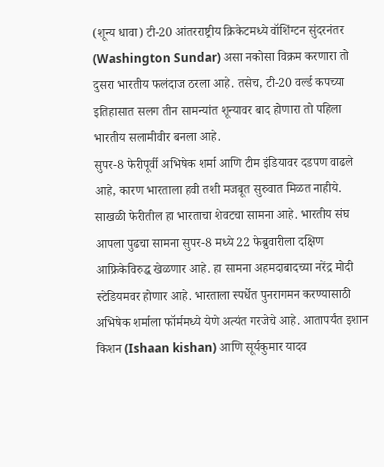(शून्य धावा) टी-20 आंतरराष्ट्रीय क्रिकेटमध्ये वॉशिंग्टन सुंदरनंतर (Washington Sundar) असा नकोसा विक्रम करणारा तो दुसरा भारतीय फलंदाज ठरला आहे. तसेच, टी-20 वर्ल्ड कपच्या इतिहासात सलग तीन सामन्यांत शून्यावर बाद होणारा तो पहिला भारतीय सलामीवीर बनला आहे.
सुपर-8 फेरीपूर्वी अभिषेक शर्मा आणि टीम इंडियावर दडपण वाढले आहे, कारण भारताला हवी तशी मजबूत सुरुवात मिळत नाहीये. साखळी फेरीतील हा भारताचा शेवटचा सामना आहे. भारतीय संघ आपला पुढचा सामना सुपर-8 मध्ये 22 फेब्रुवारीला दक्षिण आफ्रिकेविरुद्ध खेळणार आहे. हा सामना अहमदाबादच्या नरेंद्र मोदी स्टेडियमवर होणार आहे. भारताला स्पर्धेत पुनरागमन करण्यासाठी अभिषेक शर्माला फॉर्ममध्ये येणे अत्यंत गरजेचे आहे. आतापर्यंत इशान किशन (Ishaan kishan) आणि सूर्यकुमार यादव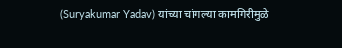(Suryakumar Yadav) यांच्या चांगल्या कामगिरीमुळे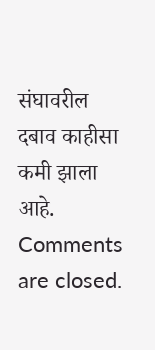संघावरील दबाव काहीसा कमी झाला आहे.
Comments are closed.